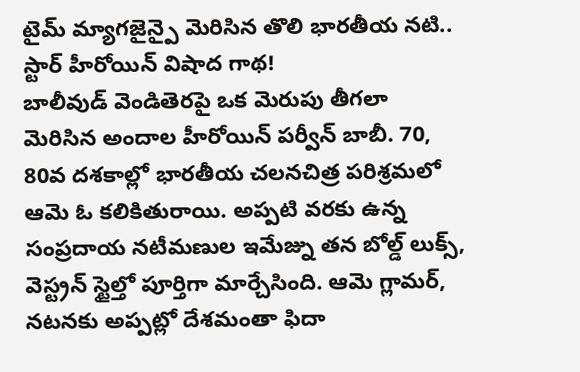టైమ్ మ్యాగజైన్పై మెరిసిన తొలి భారతీయ నటి.. స్టార్ హీరోయిన్ విషాద గాథ!
బాలీవుడ్ వెండితెరపై ఒక మెరుపు తీగలా మెరిసిన అందాల హీరోయిన్ పర్వీన్ బాబీ. 70, 80వ దశకాల్లో భారతీయ చలనచిత్ర పరిశ్రమలో ఆమె ఓ కలికితురాయి. అప్పటి వరకు ఉన్న సంప్రదాయ నటీమణుల ఇమేజ్ను తన బోల్డ్ లుక్స్, వెస్ట్రన్ స్టైల్తో పూర్తిగా మార్చేసింది. ఆమె గ్లామర్, నటనకు అప్పట్లో దేశమంతా ఫిదా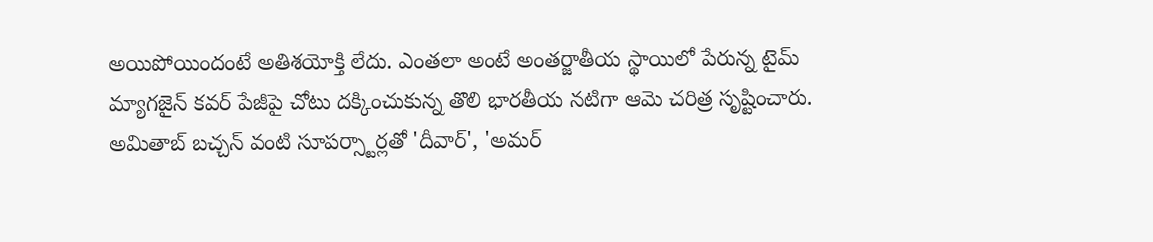అయిపోయిందంటే అతిశయోక్తి లేదు. ఎంతలా అంటే అంతర్జాతీయ స్థాయిలో పేరున్న టైమ్ మ్యాగజైన్ కవర్ పేజీపై చోటు దక్కించుకున్న తొలి భారతీయ నటిగా ఆమె చరిత్ర సృష్టించారు. అమితాబ్ బచ్చన్ వంటి సూపర్స్టార్లతో 'దీవార్', 'అమర్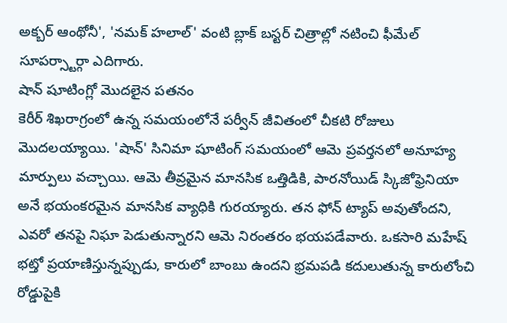అక్బర్ ఆంథోనీ', 'నమక్ హలాల్' వంటి బ్లాక్ బస్టర్ చిత్రాల్లో నటించి ఫీమేల్ సూపర్స్టార్గా ఎదిగారు.
షాన్ షూటింగ్లో మొదలైన పతనం
కెరీర్ శిఖరాగ్రంలో ఉన్న సమయంలోనే పర్వీన్ జీవితంలో చీకటి రోజులు మొదలయ్యాయి. 'షాన్' సినిమా షూటింగ్ సమయంలో ఆమె ప్రవర్తనలో అనూహ్య మార్పులు వచ్చాయి. ఆమె తీవ్రమైన మానసిక ఒత్తిడికి, పారనోయిడ్ స్కిజోఫ్రెనియా అనే భయంకరమైన మానసిక వ్యాధికి గురయ్యారు. తన ఫోన్ ట్యాప్ అవుతోందని, ఎవరో తనపై నిఘా పెడుతున్నారని ఆమె నిరంతరం భయపడేవారు. ఒకసారి మహేష్ భట్తో ప్రయాణిస్తున్నప్పుడు, కారులో బాంబు ఉందని భ్రమపడి కదులుతున్న కారులోంచి రోడ్డుపైకి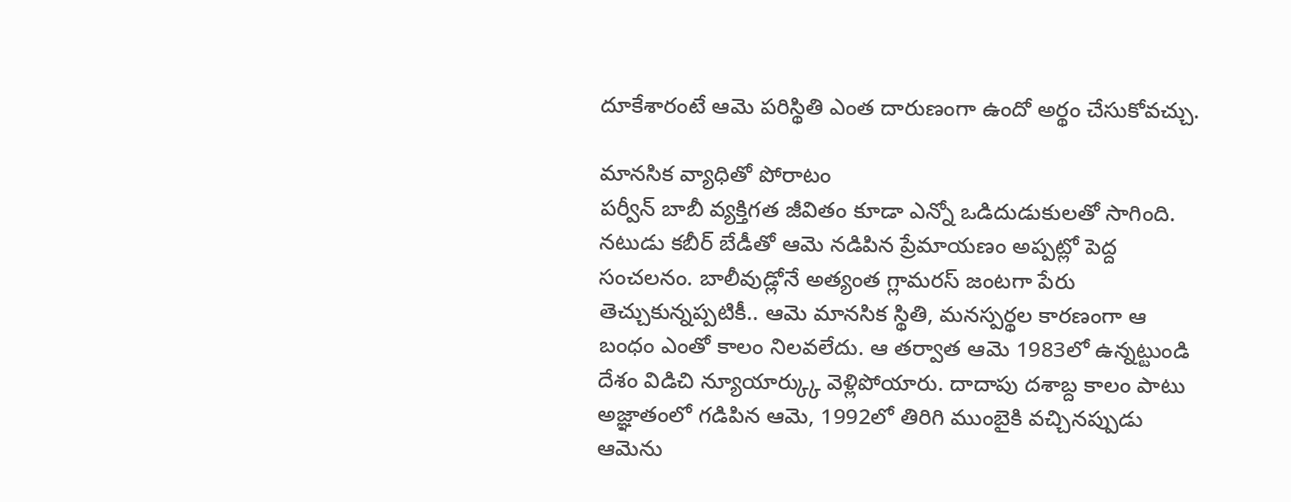దూకేశారంటే ఆమె పరిస్థితి ఎంత దారుణంగా ఉందో అర్థం చేసుకోవచ్చు.

మానసిక వ్యాధితో పోరాటం
పర్వీన్ బాబీ వ్యక్తిగత జీవితం కూడా ఎన్నో ఒడిదుడుకులతో సాగింది. నటుడు కబీర్ బేడీతో ఆమె నడిపిన ప్రేమాయణం అప్పట్లో పెద్ద సంచలనం. బాలీవుడ్లోనే అత్యంత గ్లామరస్ జంటగా పేరు తెచ్చుకున్నప్పటికీ.. ఆమె మానసిక స్థితి, మనస్పర్థల కారణంగా ఆ బంధం ఎంతో కాలం నిలవలేదు. ఆ తర్వాత ఆమె 1983లో ఉన్నట్టుండి దేశం విడిచి న్యూయార్క్కు వెళ్లిపోయారు. దాదాపు దశాబ్ద కాలం పాటు అజ్ఞాతంలో గడిపిన ఆమె, 1992లో తిరిగి ముంబైకి వచ్చినప్పుడు ఆమెను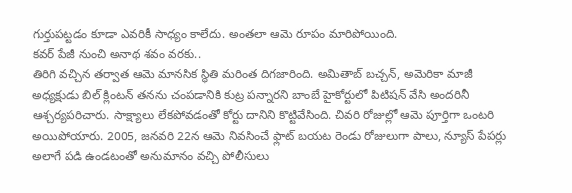గుర్తుపట్టడం కూడా ఎవరికీ సాధ్యం కాలేదు. అంతలా ఆమె రూపం మారిపోయింది.
కవర్ పేజీ నుంచి అనాథ శవం వరకు..
తిరిగి వచ్చిన తర్వాత ఆమె మానసిక స్థితి మరింత దిగజారింది. అమితాబ్ బచ్చన్, అమెరికా మాజీ అధ్యక్షుడు బిల్ క్లింటన్ తనను చంపడానికి కుట్ర పన్నారని బాంబే హైకోర్టులో పిటిషన్ వేసి అందరినీ ఆశ్చర్యపరిచారు. సాక్ష్యాలు లేకపోవడంతో కోర్టు దానిని కొట్టివేసింది. చివరి రోజుల్లో ఆమె పూర్తిగా ఒంటరి అయిపోయారు. 2005, జనవరి 22న ఆమె నివసించే ఫ్లాట్ బయట రెండు రోజులుగా పాలు, న్యూస్ పేపర్లు అలాగే పడి ఉండటంతో అనుమానం వచ్చి పోలీసులు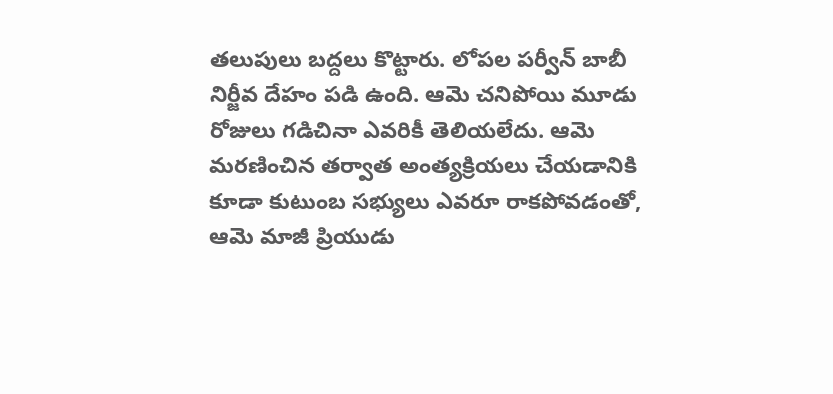తలుపులు బద్దలు కొట్టారు. లోపల పర్వీన్ బాబీ నిర్జీవ దేహం పడి ఉంది. ఆమె చనిపోయి మూడు రోజులు గడిచినా ఎవరికీ తెలియలేదు. ఆమె మరణించిన తర్వాత అంత్యక్రియలు చేయడానికి కూడా కుటుంబ సభ్యులు ఎవరూ రాకపోవడంతో, ఆమె మాజీ ప్రియుడు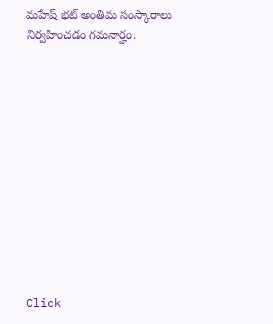మహేష్ భట్ అంతిమ సంస్కారాలు నిర్వహించడం గమనార్హం.












Click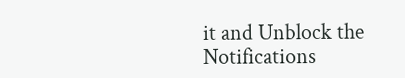it and Unblock the Notifications